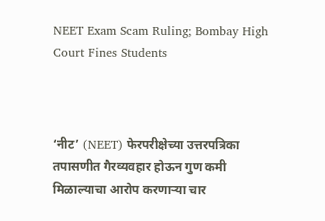NEET Exam Scam Ruling; Bombay High Court Fines Students



‘नीट’ (NEET) फेरपरीक्षेच्या उत्तरपत्रिका तपासणीत गैरव्यवहार होऊन गुण कमी मिळाल्याचा आरोप करणाऱ्या चार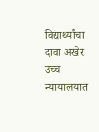विद्यार्थ्यांचा दावा अखेर उच्च न्यायालयात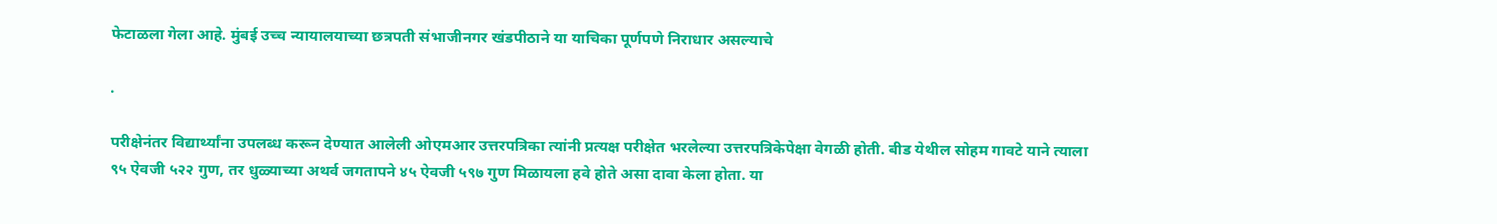फेटाळला गेला आहे. मुंबई उच्च न्यायालयाच्या छत्रपती संभाजीनगर खंडपीठाने या याचिका पूर्णपणे निराधार असल्याचे

.

परीक्षेनंतर विद्यार्थ्यांना उपलब्ध करून देण्यात आलेली ओएमआर उत्तरपत्रिका त्यांनी प्रत्यक्ष परीक्षेत भरलेल्या उत्तरपत्रिकेपेक्षा वेगळी होती. बीड येथील सोहम गावटे याने त्याला ९५ ऐवजी ५२२ गुण, तर धुळ्याच्या अथर्व जगतापने ४५ ऐवजी ५९७ गुण मिळायला हवे होते असा दावा केला होता. या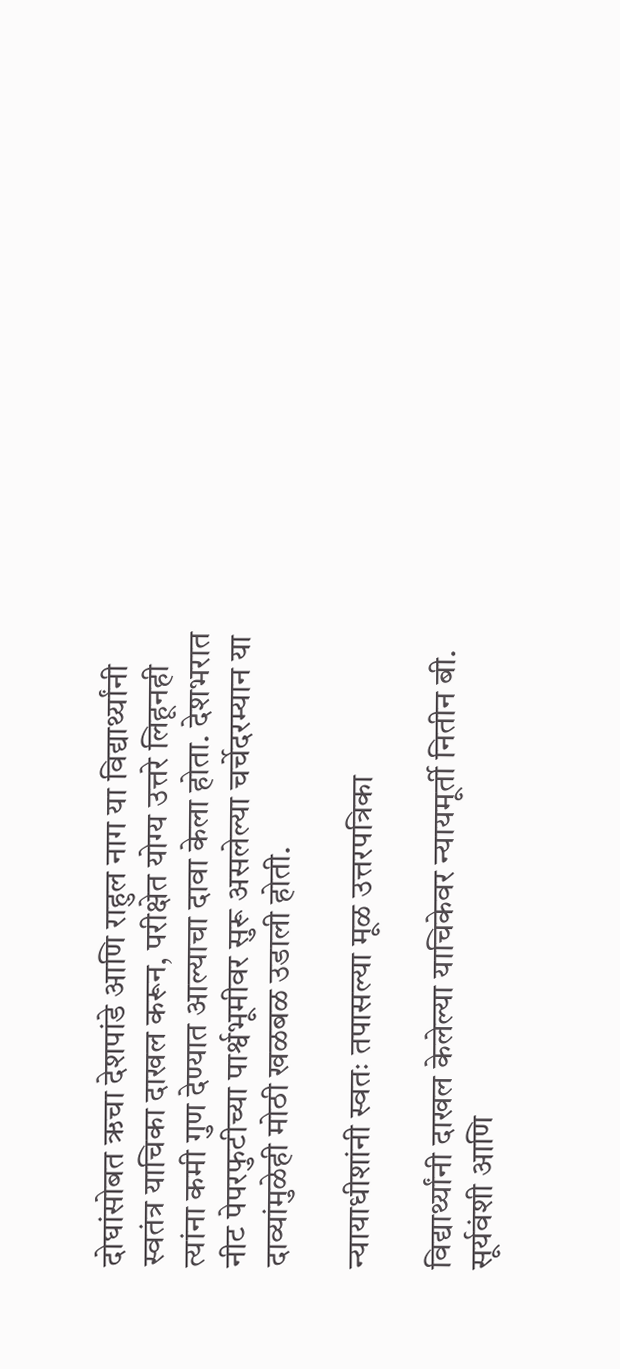दोघांसोबत ऋचा देशपांडे आणि राहुल नाग या विद्यार्थ्यांनी स्वतंत्र याचिका दाखल करून, परीक्षेत योग्य उत्तरे लिहूनही त्यांना कमी गुण देण्यात आल्याचा दावा केला होता. देशभरात नीट पेपरफुटीच्या पार्श्वभूमीवर सुरू असलेल्या चर्चेदरम्यान या दाव्यांमुळेही मोठी खळबळ उडाली होती.

न्यायाधीशांनी स्वतः तपासल्या मूळ उत्तरपत्रिका

विद्यार्थ्यांनी दाखल केलेल्या याचिकेवर न्यायमूर्ती नितीन बी. सूर्यवंशी आणि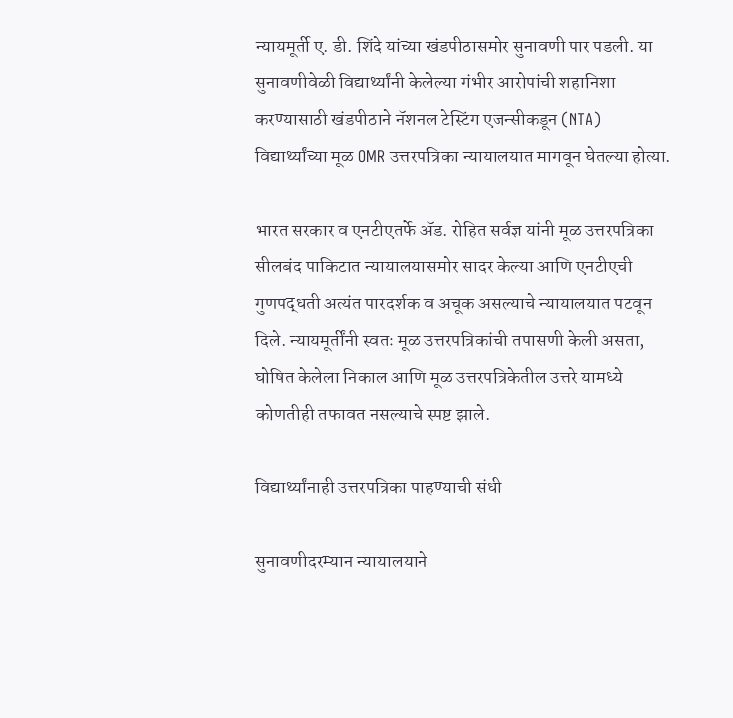न्यायमूर्ती ए. डी. शिंदे यांच्या खंडपीठासमोर सुनावणी पार पडली. या सुनावणीवेळी विद्यार्थ्यांनी केलेल्या गंभीर आरोपांची शहानिशा करण्यासाठी खंडपीठाने नॅशनल टेस्टिंग एजन्सीकडून (NTA) विद्यार्थ्यांच्या मूळ OMR उत्तरपत्रिका न्यायालयात मागवून घेतल्या होत्या.

भारत सरकार व एनटीएतर्फे ॲड. रोहित सर्वज्ञ यांनी मूळ उत्तरपत्रिका सीलबंद पाकिटात न्यायालयासमोर सादर केल्या आणि एनटीएची गुणपद्धती अत्यंत पारदर्शक व अचूक असल्याचे न्यायालयात पटवून दिले. न्यायमूर्तींनी स्वतः मूळ उत्तरपत्रिकांची तपासणी केली असता, घोषित केलेला निकाल आणि मूळ उत्तरपत्रिकेतील उत्तरे यामध्ये कोणतीही तफावत नसल्याचे स्पष्ट झाले.

विद्यार्थ्यांनाही उत्तरपत्रिका पाहण्याची संधी

सुनावणीदरम्यान न्यायालयाने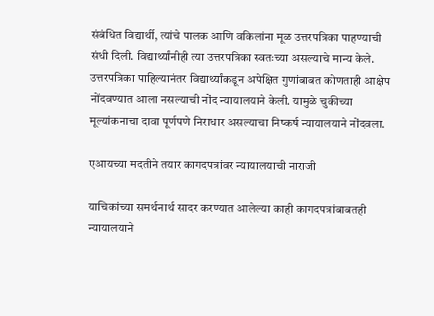संबंधित विद्यार्थी, त्यांचे पालक आणि वकिलांना मूळ उत्तरपत्रिका पाहण्याची संधी दिली. विद्यार्थ्यांनीही त्या उत्तरपत्रिका स्वतःच्या असल्याचे मान्य केले. उत्तरपत्रिका पाहिल्यानंतर विद्यार्थ्यांकडून अपेक्षित गुणांबाबत कोणताही आक्षेप नोंदवण्यात आला नसल्याची नोंद न्यायालयाने केली. यामुळे चुकीच्या मूल्यांकनाचा दावा पूर्णपणे निराधार असल्याचा निष्कर्ष न्यायालयाने नोंदवला.

एआयच्या मदतीने तयार कागदपत्रांवर न्यायालयाची नाराजी

याचिकांच्या समर्थनार्थ सादर करण्यात आलेल्या काही कागदपत्रांबाबतही न्यायालयाने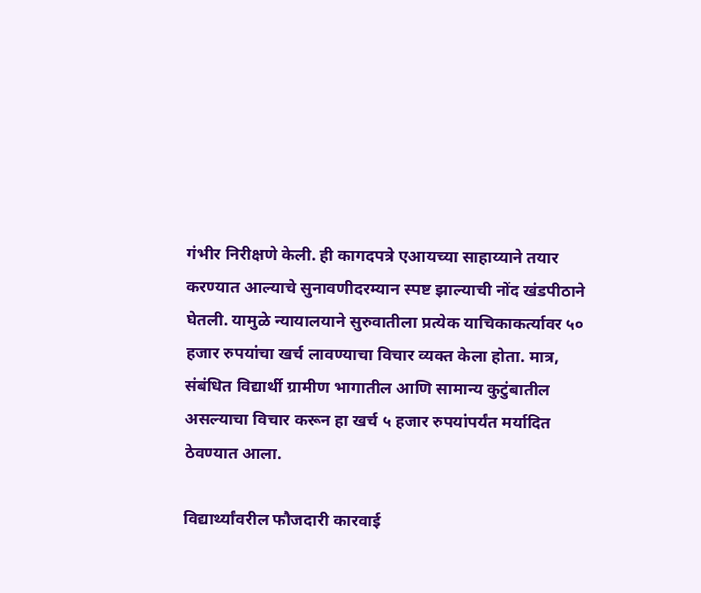गंभीर निरीक्षणे केली. ही कागदपत्रे एआयच्या साहाय्याने तयार करण्यात आल्याचे सुनावणीदरम्यान स्पष्ट झाल्याची नोंद खंडपीठाने घेतली. यामुळे न्यायालयाने सुरुवातीला प्रत्येक याचिकाकर्त्यावर ५० हजार रुपयांचा खर्च लावण्याचा विचार व्यक्त केला होता. मात्र, संबंधित विद्यार्थी ग्रामीण भागातील आणि सामान्य कुटुंबातील असल्याचा विचार करून हा खर्च ५ हजार रुपयांपर्यंत मर्यादित ठेवण्यात आला.

विद्यार्थ्यांवरील फौजदारी कारवाई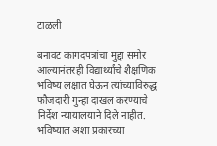टाळली

बनावट कागदपत्रांचा मुद्दा समोर आल्यानंतरही विद्यार्थ्यांचे शैक्षणिक भविष्य लक्षात घेऊन त्यांच्याविरुद्ध फौजदारी गुन्हा दाखल करण्याचे निर्देश न्यायालयाने दिले नाहीत. भविष्यात अशा प्रकारच्या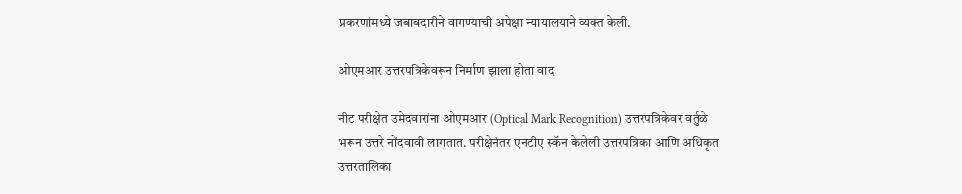प्रकरणांमध्ये जबाबदारीने वागण्याची अपेक्षा न्यायालयाने व्यक्त केली.

ओएमआर उत्तरपत्रिकेवरून निर्माण झाला होता वाद

नीट परीक्षेत उमेदवारांना ओएमआर (Optical Mark Recognition) उत्तरपत्रिकेवर वर्तुळे भरून उत्तरे नोंदवावी लागतात. परीक्षेनंतर एनटीए स्कॅन केलेली उत्तरपत्रिका आणि अधिकृत उत्तरतालिका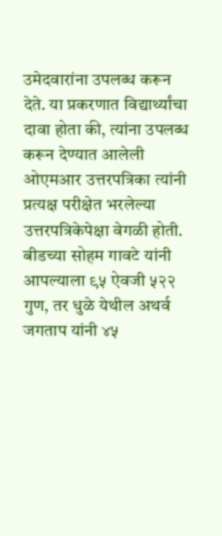उमेदवारांना उपलब्ध करून देते. या प्रकरणात विद्यार्थ्यांचा दावा होता की, त्यांना उपलब्ध करून देण्यात आलेली ओएमआर उत्तरपत्रिका त्यांनी प्रत्यक्ष परीक्षेत भरलेल्या उत्तरपत्रिकेपेक्षा वेगळी होती. बीडच्या सोहम गावटे यांनी आपल्याला ९५ ऐवजी ५२२ गुण, तर धुळे येथील अथर्व जगताप यांनी ४५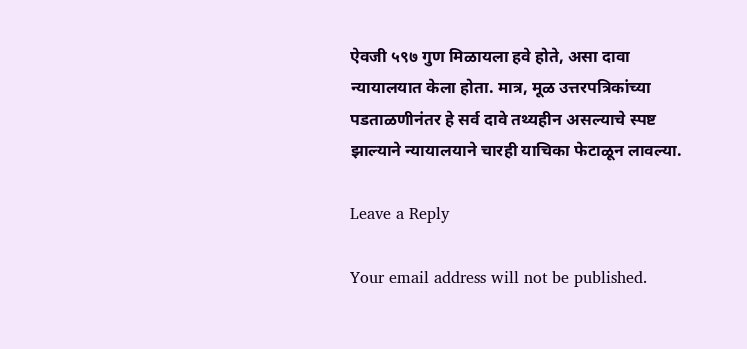ऐवजी ५९७ गुण मिळायला हवे होते, असा दावा न्यायालयात केला होता. मात्र, मूळ उत्तरपत्रिकांच्या पडताळणीनंतर हे सर्व दावे तथ्यहीन असल्याचे स्पष्ट झाल्याने न्यायालयाने चारही याचिका फेटाळून लावल्या.

Leave a Reply

Your email address will not be published.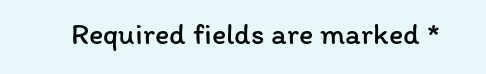Required fields are marked *